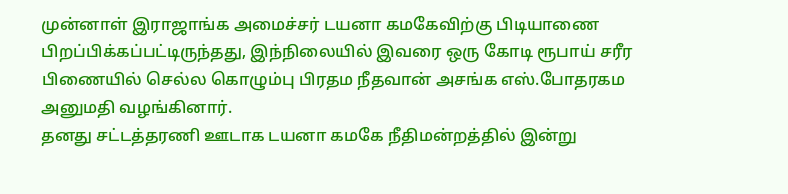முன்னாள் இராஜாங்க அமைச்சர் டயனா கமகேவிற்கு பிடியாணை பிறப்பிக்கப்பட்டிருந்தது, இந்நிலையில் இவரை ஒரு கோடி ரூபாய் சரீர பிணையில் செல்ல கொழும்பு பிரதம நீதவான் அசங்க எஸ்.போதரகம அனுமதி வழங்கினார்.
தனது சட்டத்தரணி ஊடாக டயனா கமகே நீதிமன்றத்தில் இன்று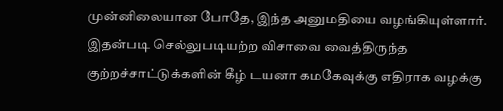முன்னிலையான போதே, இந்த அனுமதியை வழங்கியுள்ளார்.
இதன்படி செல்லுபடியற்ற விசாவை வைத்திருந்த குற்றச்சாட்டுக்களின் கீழ் டயனா கமகேவுக்கு எதிராக வழக்கு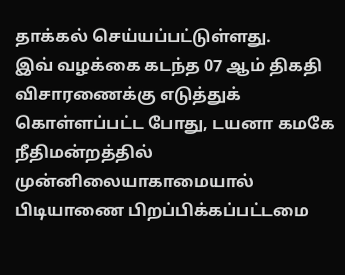தாக்கல் செய்யப்பட்டுள்ளது.
இவ் வழக்கை கடந்த 07 ஆம் திகதி விசாரணைக்கு எடுத்துக் கொள்ளப்பட்ட போது, டயனா கமகே நீதிமன்றத்தில் முன்னிலையாகாமையால் பிடியாணை பிறப்பிக்கப்பட்டமை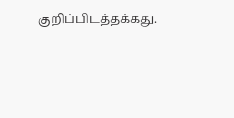குறிப்பிடத்தக்கது.